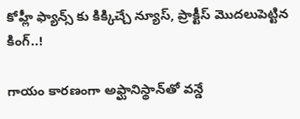కోహ్లీ ఫ్యాన్స్ కు కిక్కిచ్చే న్యూస్, ప్రాక్టీస్ మొదలుపెట్టిన కింగ్..!

గాయం కారణంగా అఫ్ఘానిస్థాన్‌తో వన్డే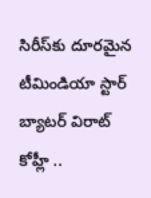సిరీస్‌కు దూరమైన టీమిండియా స్టార్ బ్యాటర్ విరాట్ కోహ్లీ ..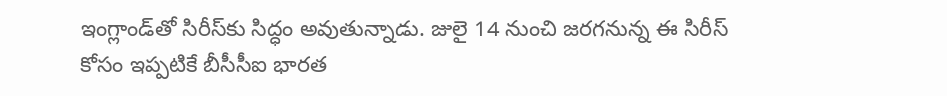ఇంగ్లాండ్‌తో సిరీస్‌కు సిద్ధం అవుతున్నాడు. జులై 14 నుంచి జరగనున్న ఈ సిరీస్‌ కోసం ఇప్పటికే బీసీసీఐ భారత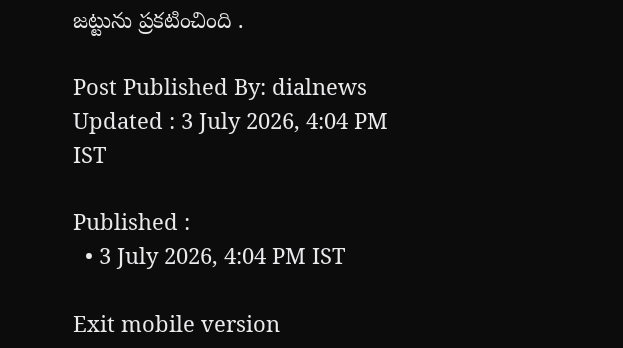జట్టును ప్రకటించింది .

Post Published By: dialnews
Updated : 3 July 2026, 4:04 PM IST

Published :
  • 3 July 2026, 4:04 PM IST

Exit mobile version